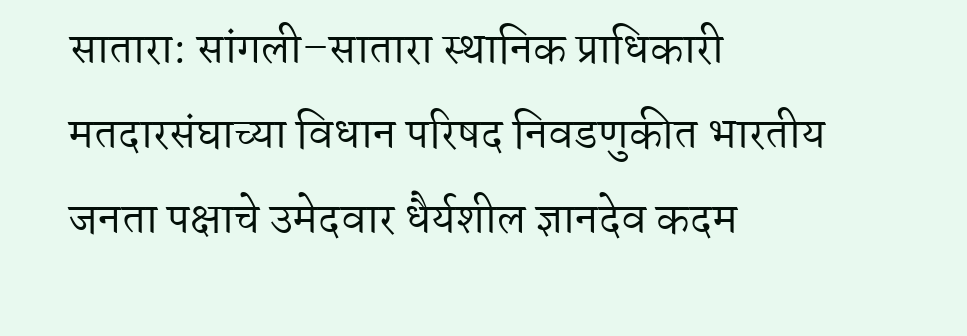सातारा: सांगली–सातारा स्थानिक प्राधिकारी मतदारसंघाच्या विधान परिषद निवडणुकीत भारतीय जनता पक्षाचे उमेदवार धैर्यशील ज्ञानदेव कदम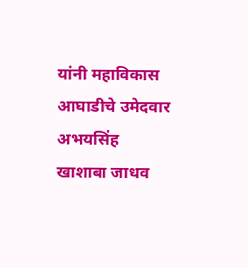यांनी महाविकास आघाडीचे उमेदवार अभयसिंह खाशाबा जाधव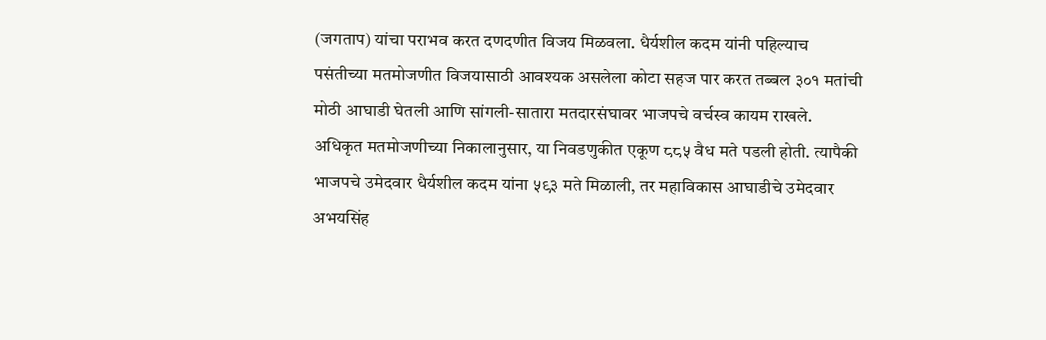(जगताप) यांचा पराभव करत दणदणीत विजय मिळवला. धैर्यशील कदम यांनी पहिल्याच पसंतीच्या मतमोजणीत विजयासाठी आवश्यक असलेला कोटा सहज पार करत तब्बल ३०१ मतांची मोठी आघाडी घेतली आणि सांगली-सातारा मतदारसंघावर भाजपचे वर्चस्व कायम राखले.
अधिकृत मतमोजणीच्या निकालानुसार, या निवडणुकीत एकूण ८८५ वैध मते पडली होती. त्यापैकी भाजपचे उमेदवार धैर्यशील कदम यांना ५९३ मते मिळाली, तर महाविकास आघाडीचे उमेदवार अभयसिंह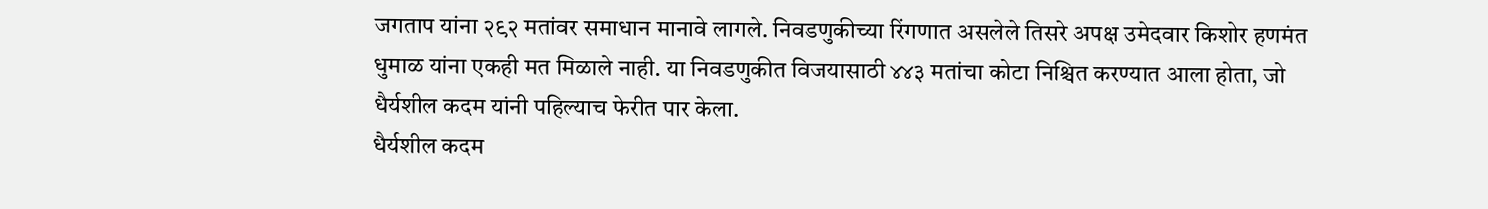जगताप यांना २९२ मतांवर समाधान मानावे लागले. निवडणुकीच्या रिंगणात असलेले तिसरे अपक्ष उमेदवार किशोर हणमंत धुमाळ यांना एकही मत मिळाले नाही. या निवडणुकीत विजयासाठी ४४३ मतांचा कोटा निश्चित करण्यात आला होता, जो धैर्यशील कदम यांनी पहिल्याच फेरीत पार केला.
धैर्यशील कदम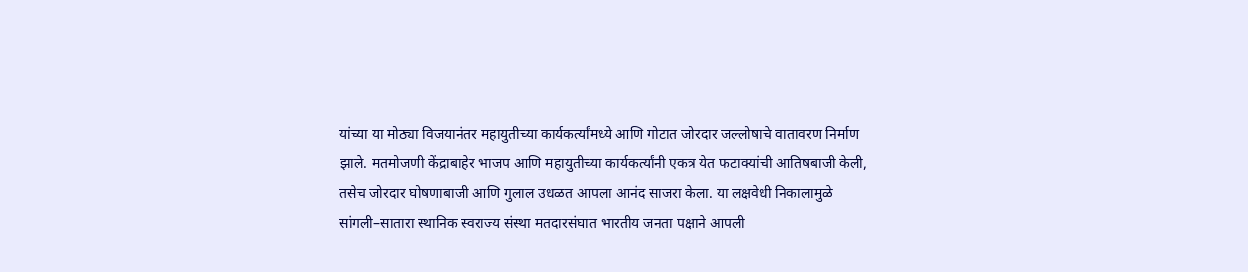यांच्या या मोठ्या विजयानंतर महायुतीच्या कार्यकर्त्यांमध्ये आणि गोटात जोरदार जल्लोषाचे वातावरण निर्माण झाले. मतमोजणी केंद्राबाहेर भाजप आणि महायुतीच्या कार्यकर्त्यांनी एकत्र येत फटाक्यांची आतिषबाजी केली, तसेच जोरदार घोषणाबाजी आणि गुलाल उधळत आपला आनंद साजरा केला. या लक्षवेधी निकालामुळे सांगली–सातारा स्थानिक स्वराज्य संस्था मतदारसंघात भारतीय जनता पक्षाने आपली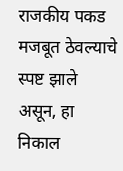राजकीय पकड मजबूत ठेवल्याचे स्पष्ट झाले असून, हा निकाल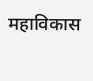महाविकास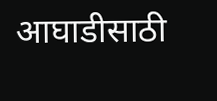आघाडीसाठी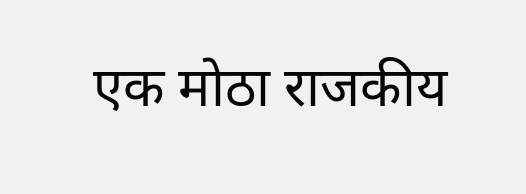एक मोठा राजकीय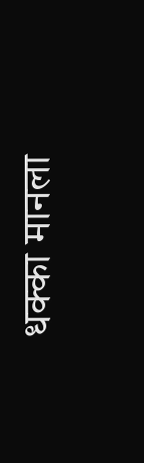धक्का मानला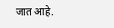जात आहे.